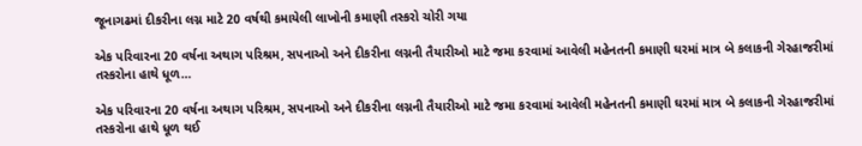જૂનાગઢમાં દીકરીના લગ્ન માટે 20 વર્ષથી કમાયેલી લાખોની કમાણી તસ્કરો ચોરી ગયા

એક પરિવારના 20 વર્ષના અથાગ પરિશ્રમ, સપનાઓ અને દીકરીના લગ્નની તૈયારીઓ માટે જમા કરવામાં આવેલી મહેનતની કમાણી ઘરમાં માત્ર બે કલાકની ગેરહાજરીમાં તસ્કરોના હાથે ધૂળ…

એક પરિવારના 20 વર્ષના અથાગ પરિશ્રમ, સપનાઓ અને દીકરીના લગ્નની તૈયારીઓ માટે જમા કરવામાં આવેલી મહેનતની કમાણી ઘરમાં માત્ર બે કલાકની ગેરહાજરીમાં તસ્કરોના હાથે ધૂળ થઈ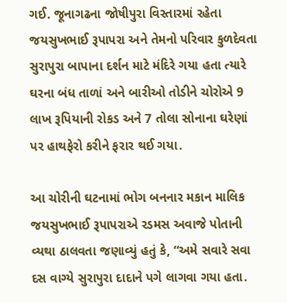ગઈ. જૂનાગઢના જોષીપુરા વિસ્તારમાં રહેતા જયસુખભાઈ રૂપાપરા અને તેમનો પરિવાર કુળદેવતા સુરાપુરા બાપાના દર્શન માટે મંદિરે ગયા હતા ત્યારે ઘરના બંધ તાળાં અને બારીઓ તોડીને ચોરોએ 9 લાખ રૂપિયાની રોકડ અને 7 તોલા સોનાના ઘરેણાં પર હાથફેરો કરીને ફરાર થઈ ગયા.

આ ચોરીની ઘટનામાં ભોગ બનનાર મકાન માલિક જયસુખભાઈ રૂપાપરાએ રડમસ અવાજે પોતાની વ્યથા ઠાલવતા જણાવ્યું હતું કે, “અમે સવારે સવા દસ વાગ્યે સુરાપુરા દાદાને પગે લાગવા ગયા હતા.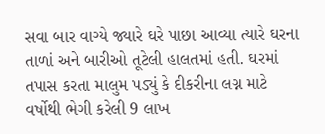સવા બાર વાગ્યે જ્યારે ઘરે પાછા આવ્યા ત્યારે ઘરના તાળાં અને બારીઓ તૂટેલી હાલતમાં હતી. ઘરમાં તપાસ કરતા માલુમ પડ્યું કે દીકરીના લગ્ન માટે વર્ષોથી ભેગી કરેલી 9 લાખ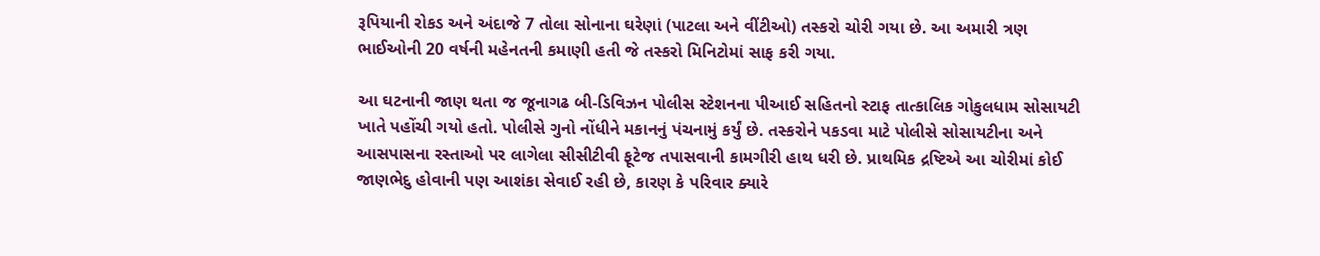રૂપિયાની રોકડ અને અંદાજે 7 તોલા સોનાના ઘરેણાં (પાટલા અને વીંટીઓ) તસ્કરો ચોરી ગયા છે. આ અમારી ત્રણ ભાઈઓની 20 વર્ષની મહેનતની કમાણી હતી જે તસ્કરો મિનિટોમાં સાફ કરી ગયા.

આ ઘટનાની જાણ થતા જ જૂનાગઢ બી-ડિવિઝન પોલીસ સ્ટેશનના પીઆઈ સહિતનો સ્ટાફ તાત્કાલિક ગોકુલધામ સોસાયટી ખાતે પહોંચી ગયો હતો. પોલીસે ગુનો નોંધીને મકાનનું પંચનામું કર્યું છે. તસ્કરોને પકડવા માટે પોલીસે સોસાયટીના અને આસપાસના રસ્તાઓ પર લાગેલા સીસીટીવી ફૂટેજ તપાસવાની કામગીરી હાથ ધરી છે. પ્રાથમિક દ્રષ્ટિએ આ ચોરીમાં કોઈ જાણભેદુ હોવાની પણ આશંકા સેવાઈ રહી છે, કારણ કે પરિવાર ક્યારે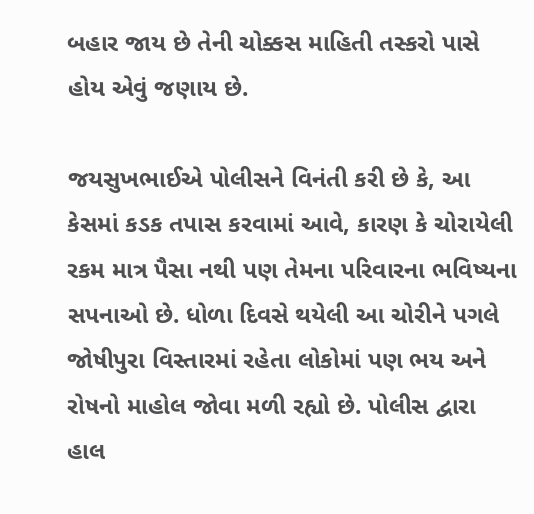બહાર જાય છે તેની ચોક્કસ માહિતી તસ્કરો પાસે હોય એવું જણાય છે.

જયસુખભાઈએ પોલીસને વિનંતી કરી છે કે, આ કેસમાં કડક તપાસ કરવામાં આવે, કારણ કે ચોરાયેલી રકમ માત્ર પૈસા નથી પણ તેમના પરિવારના ભવિષ્યના સપનાઓ છે. ધોળા દિવસે થયેલી આ ચોરીને પગલે જોષીપુરા વિસ્તારમાં રહેતા લોકોમાં પણ ભય અને રોષનો માહોલ જોવા મળી રહ્યો છે. પોલીસ દ્વારા હાલ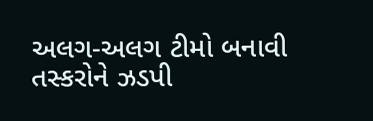અલગ-અલગ ટીમો બનાવી તસ્કરોને ઝડપી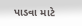પાડવા માટે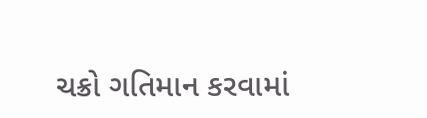ચક્રો ગતિમાન કરવામાં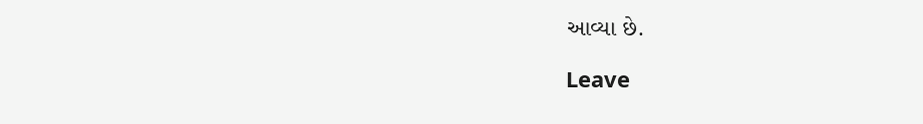આવ્યા છે.

Leave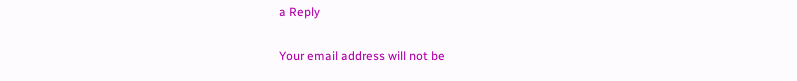a Reply

Your email address will not be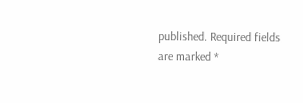published. Required fields are marked *